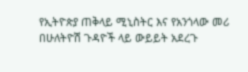የኢትዮጵያ ጠቅላይ ሚኒስትር እና የአንጎላው መሪ በሁለትዮሽ ጉዳዮች ላይ ውይይት አደረጉ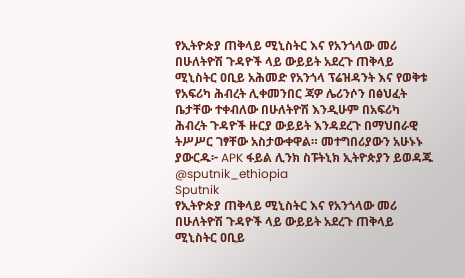የኢትዮጵያ ጠቅላይ ሚኒስትር እና የአንጎላው መሪ በሁለትዮሽ ጉዳዮች ላይ ውይይት አደረጉ ጠቅላይ ሚኒስትር ዐቢይ አሕመድ የአንጎላ ፕሬዝዳንት እና የወቅቱ የአፍሪካ ሕብረት ሊቀመንበር ጃዎ ሌሪንሶን በፅህፈት ቤታቸው ተቀብለው በሁለትዮሽ እንዲሁም በአፍሪካ ሕብረት ጉዳዮች ዙርያ ውይይት እንዳደረጉ በማህበራዊ ትሥሥር ገፃቸው አስታውቀዋል። መተግበሪያውን አሁኑኑ ያውርዱ፦ APK ፋይል ሊንክ ስፑትኒክ ኢትዮጵያን ይወዳጁ @sputnik_ethiopia
Sputnik
የኢትዮጵያ ጠቅላይ ሚኒስትር እና የአንጎላው መሪ በሁለትዮሽ ጉዳዮች ላይ ውይይት አደረጉ ጠቅላይ ሚኒስትር ዐቢይ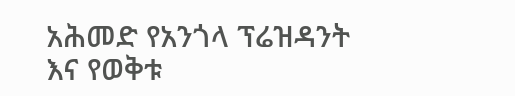አሕመድ የአንጎላ ፕሬዝዳንት እና የወቅቱ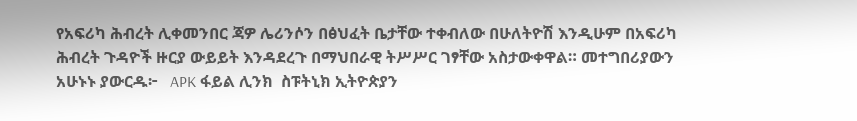የአፍሪካ ሕብረት ሊቀመንበር ጃዎ ሌሪንሶን በፅህፈት ቤታቸው ተቀብለው በሁለትዮሽ እንዲሁም በአፍሪካ ሕብረት ጉዳዮች ዙርያ ውይይት እንዳደረጉ በማህበራዊ ትሥሥር ገፃቸው አስታውቀዋል። መተግበሪያውን አሁኑኑ ያውርዱ፦   APK ፋይል ሊንክ  ስፑትኒክ ኢትዮጵያን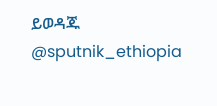ይወዳጁ @sputnik_ethiopia